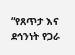“የጸጥታ እና ደኅንነት የጋራ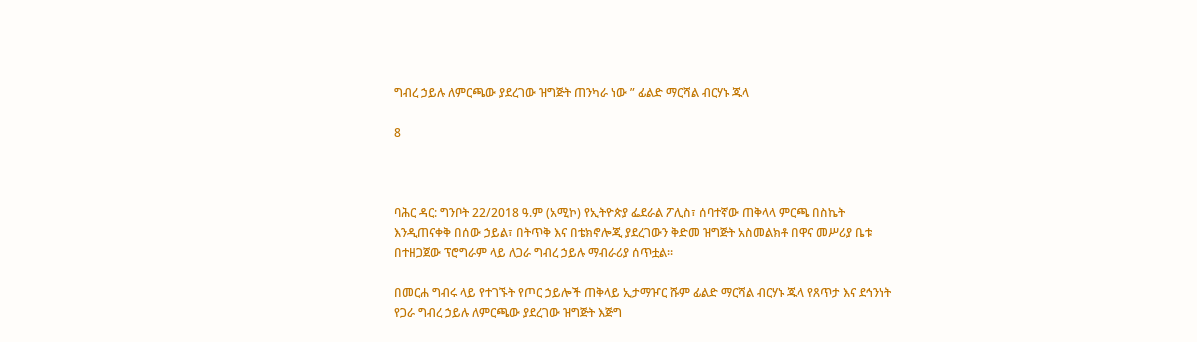ግብረ ኃይሉ ለምርጫው ያደረገው ዝግጅት ጠንካራ ነው ” ፊልድ ማርሻል ብርሃኑ ጁላ

8



ባሕር ዳር: ግንቦት 22/2018 ዓ.ም (አሚኮ) የኢትዮጵያ ፌደራል ፖሊስ፣ ሰባተኛው ጠቅላላ ምርጫ በስኬት እንዲጠናቀቅ በሰው ኃይል፣ በትጥቅ እና በቴክኖሎጂ ያደረገውን ቅድመ ዝግጅት አስመልክቶ በዋና መሥሪያ ቤቱ በተዘጋጀው ፕሮግራም ላይ ለጋራ ግብረ ኃይሉ ማብራሪያ ሰጥቷል።

በመርሐ ግብሩ ላይ የተገኙት የጦር ኃይሎች ጠቅላይ ኢታማዦር ሹም ፊልድ ማርሻል ብርሃኑ ጁላ የጸጥታ እና ደኅንነት የጋራ ግብረ ኃይሉ ለምርጫው ያደረገው ዝግጅት እጅግ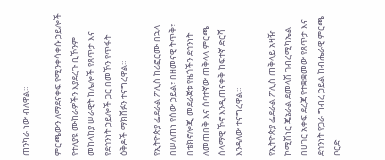ጠንካራ ነው ብለዋል።

ምርጫውን ለማደናቀፍ የሚንቀሳቀሱ ኃይሎች የተለያዩ ሙከራዎችን እያደረጉ ቢኾንም መከላከያ ሠራዊት ከሌሎች የጸጥታ እና የደኅንነት ኃይሎች ጋር በመኾን የጥፋት ዕቅዶች ማክሸፉን ተናግረዋል።

የኢትዮጵያ ፌደራል ፖሊስ ከሪፎርሙ በኋላ በሠለጠነ የሰው ኃይል፣ በዘመናዊ ትጥቅ፣ በቴክኖሎጂ መደራጀቱ የዜጎችን ደኅንነት ለመጠበቅ እና ሰባተኛው ጠቅላላ ምርጫ ሰላማዊ ኾኖ እንዲጠናቀቅ ከፍተኛ ድርሻ እንዳለው ተናግረዋል።

የኢትዮጵያ ፌደራል ፖሊስ ጠቅላይ አዛዥ ኮሚሽነር ጄኔራል ደመላሽ ገብረሚካኤል በሀገር አቀፍ ደረጃ የተቋቋመው የጸጥታ እና ደኅንነት የጋራ ግብረ ኃይል ከብሔራዊ ምርጫ ቦርድ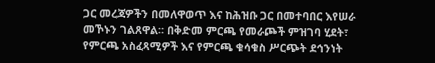ጋር መረጃዎችን በመለዋወጥ እና ከሕዝቡ ጋር በመተባበር እየሠራ መኾኑን ገልጸዋል። በቅድመ ምርጫ የመራጮች ምዝገባ ሂደት፣ የምርጫ አስፈጻሚዎች እና የምርጫ ቁሳቁስ ሥርጭት ደኅንነት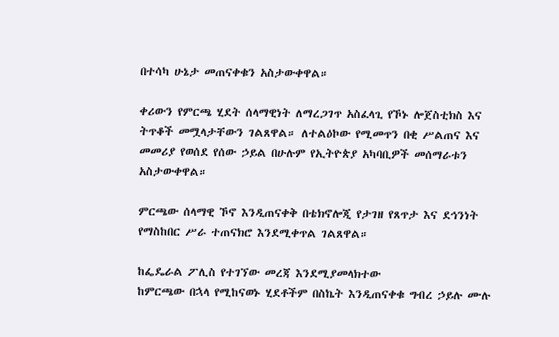በተሳካ ሁኔታ መጠናቀቁን አስታውቀዋል።

ቀሪውን የምርጫ ሂደት ሰላማዊነት ለማረጋገጥ አስፈላጊ የኾኑ ሎጀስቲክስ እና ትጥቆች መሟላታቸውን ገልጸዋል። ለተልዕኮው የሚመጥን በቂ ሥልጠና እና መመሪያ የወሰደ የሰው ኃይል በሁሉም የኢትዮጵያ አካባቢዎች መሰማራቱን አስታውቀዋል።

ምርጫው ሰላማዊ ኾኖ እንዲጠናቀቅ በቴክኖሎጂ የታገዘ የጸጥታ እና ደኅንነት የማስከበር ሥራ ተጠናክሮ እንደሚቀጥል ገልጸዋል።

ከፌዴራል ፖሊስ የተገኘው መረጃ እንደሚያመላክተው
ከምርጫው በኋላ የሚከናወኑ ሂደቶችም በስኬት እንዲጠናቀቁ ግብረ ኃይሉ ሙሉ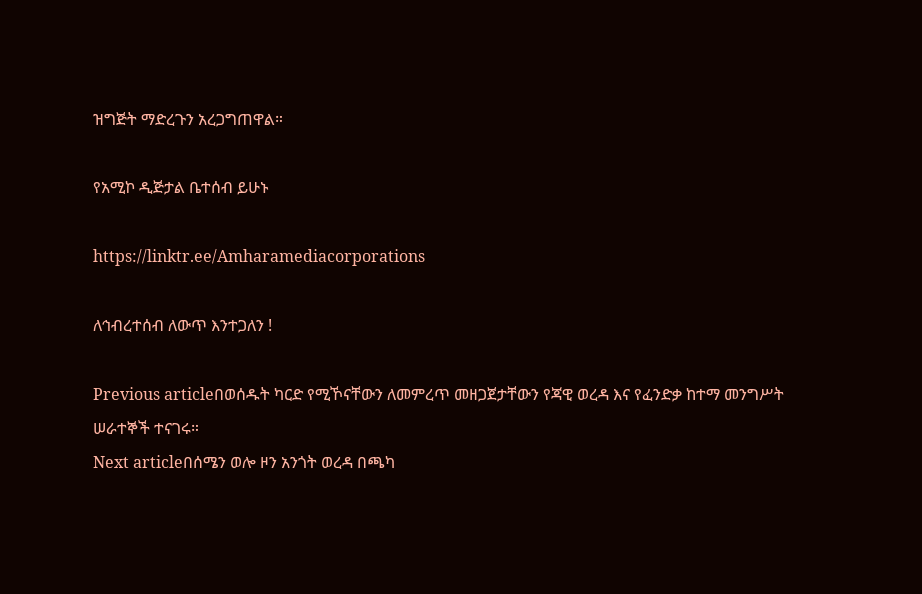ዝግጅት ማድረጉን አረጋግጠዋል።

የአሚኮ ዲጅታል ቤተሰብ ይሁኑ

https://linktr.ee/Amharamediacorporations

ለኅብረተሰብ ለውጥ እንተጋለን !

Previous articleበወሰዱት ካርድ የሚኾናቸውን ለመምረጥ መዘጋጀታቸውን የጃዊ ወረዳ እና የፈንድቃ ከተማ መንግሥት ሠራተኞች ተናገሩ።
Next articleበሰሜን ወሎ ዞን አንጎት ወረዳ በጫካ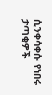ሲንቀሳቀሱ የነበሩ ታጣቂዎች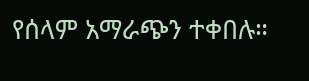የሰላም አማራጭን ተቀበሉ።